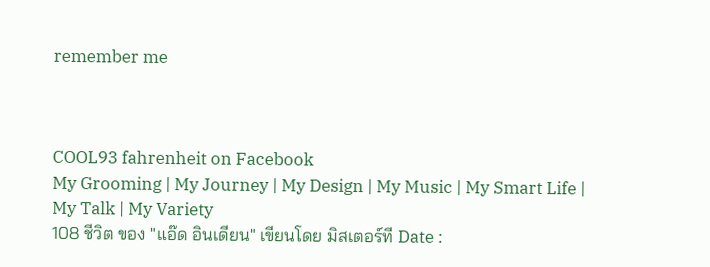remember me



COOL93 fahrenheit on Facebook
My Grooming | My Journey | My Design | My Music | My Smart Life | My Talk | My Variety
108 ชีวิต ของ "แอ๊ด อินเดียน" เขียนโดย มิสเตอร์ที Date :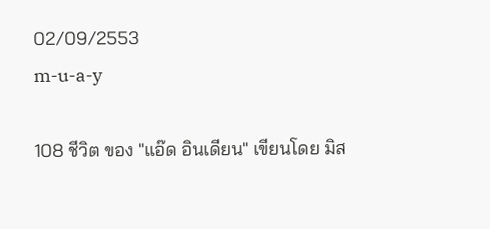02/09/2553
m-u-a-y

108 ชีวิต ของ "แอ๊ด อินเดียน" เขียนโดย มิส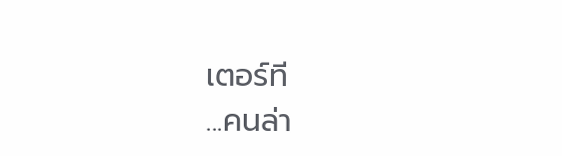เตอร์ที
...คนล่า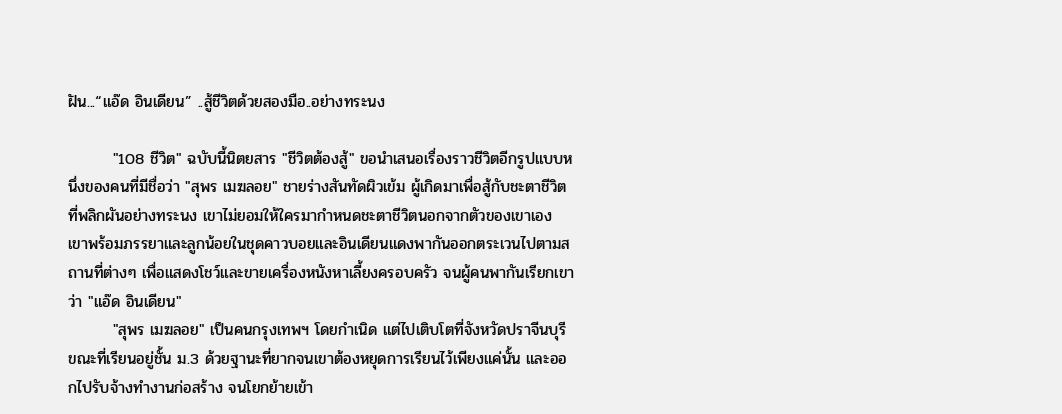ฝัน...“แอ๊ด อินเดียน” ..สู้ชีวิตด้วยสองมือ..อย่างทระนง

        "108 ชีวิต" ฉบับนี้นิตยสาร "ชีวิตต้องสู้" ขอนำเสนอเรื่องราวชีวิตอีกรูปแบบหนึ่งของคนที่มีชื่อว่า "สุพร เมฆลอย" ชายร่างสันทัดผิวเข้ม ผู้เกิดมาเพื่อสู้กับชะตาชีวิตที่พลิกผันอย่างทระนง เขาไม่ยอมให้ใครมากำหนดชะตาชีวิตนอกจากตัวของเขาเอง เขาพร้อมภรรยาและลูกน้อยในชุดคาวบอยและอินเดียนแดงพากันออกตระเวนไปตามสถานที่ต่างๆ เพื่อแสดงโชว์และขายเครื่องหนังหาเลี้ยงครอบครัว จนผู้คนพากันเรียกเขาว่า "แอ๊ด อินเดียน"
        "สุพร เมฆลอย" เป็นคนกรุงเทพฯ โดยกำเนิด แต่ไปเติบโตที่จังหวัดปราจีนบุรี ขณะที่เรียนอยู่ชั้น ม.3 ด้วยฐานะที่ยากจนเขาต้องหยุดการเรียนไว้เพียงแค่นั้น และออกไปรับจ้างทำงานก่อสร้าง จนโยกย้ายเข้า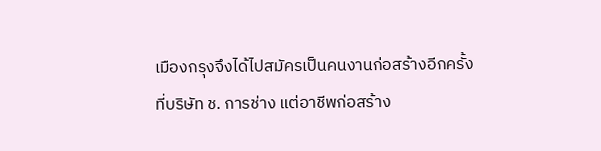เมืองกรุงจึงได้ไปสมัครเป็นคนงานก่อสร้างอีกครั้งที่บริษัท ช. การช่าง แต่อาชีพก่อสร้าง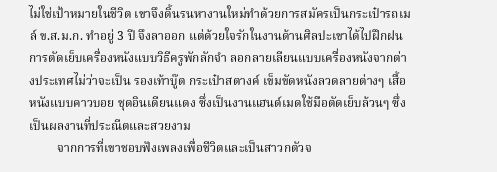ไม่ใช่เป้าหมายในชีวิต เขาจึงดิ้นรนหางานใหม่ทำด้วยการสมัครเป็นกระเป๋ารถเมล์ ข.ส.ม.ก. ทำอยู่ 3 ปี จึงลาออก แต่ด้วยใจรักในงานด้านศิลปะเขาได้ไปฝึกฝนการตัดเย็บเครื่องหนังแบบวิธีครูพักลักจำ ลอกลายเลียนแบบเครื่องหนังจากต่างประเทศไม่ว่าจะเป็น รองเท้าบู๊ต กระเป๋าสตางค์ เข็มขัดหนังลวดลายต่างๆ เสื้อหนังแบบคาวบอย ชุดอินเดียนแดง ซึ่งเป็นงานแฮนด์เมดใช้มือตัดเย็บล้วนๆ ซึ่งเป็นผลงานที่ประณีตและสวยงาม
         จากการที่เขาชอบฟังเพลงเพื่อชีวิตและเป็นสาวกตัวจ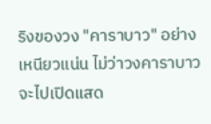ริงของวง "คาราบาว" อย่างเหนียวแน่น ไม่ว่าวงคาราบาวจะไปเปิดแสด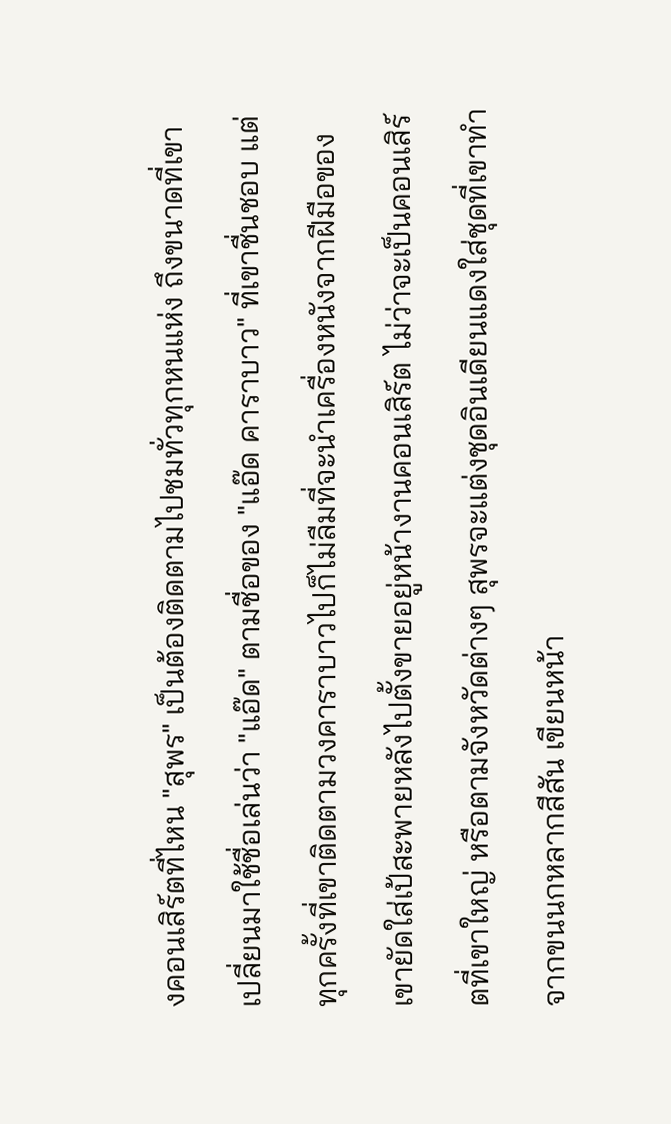งคอนเสิร์ตที่ไหน "สุพร" เป็นต้องติดตามไปชมทั่วทุกหนแห่ง ถึงขนาดที่เขาเปลี่ยนมาใช้ชื่อเล่นว่า "แอ๊ด" ตามชื่อของ "แอ๊ด คาราบาว" ที่เขาชื่นชอบ แต่ทุกครั้งที่เขาติดตามวงคาราบาวไปก็ไม่ลืมที่จะนำเครื่องหนังจากฝีมือของเขายัดใส่เป้สะพายหลังไปตั้งขายอยู่หน้างานคอนเสิร์ต ไม่ว่าจะเป็นคอนเสิร์ตที่เขาใหญ่ หรือตามจังหวัดต่างๆ สุพรจะแต่งชุดอินเดียนแดงใส่ชุดที่เขาทำจากขนนกหลากสีสัน เขียนหน้า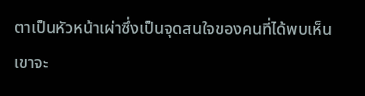ตาเป็นหัวหน้าเผ่าซึ่งเป็นจุดสนใจของคนที่ได้พบเห็น เขาจะ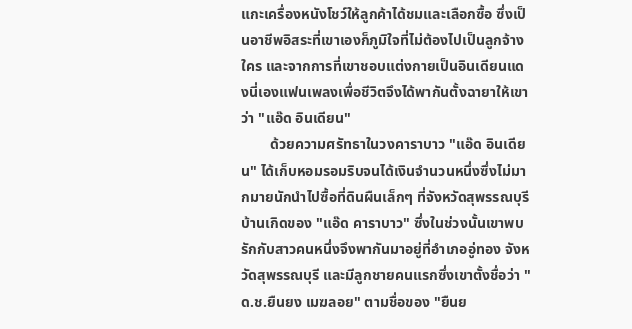แกะเครื่องหนังโชว์ให้ลูกค้าได้ชมและเลือกซื้อ ซึ่งเป็นอาชีพอิสระที่เขาเองก็ภูมิใจที่ไม่ต้องไปเป็นลูกจ้างใคร และจากการที่เขาชอบแต่งกายเป็นอินเดียนแดงนี่เองแฟนเพลงเพื่อชีวิตจึงได้พากันตั้งฉายาให้เขาว่า "แอ๊ด อินเดียน"
        ด้วยความศรัทธาในวงคาราบาว "แอ๊ด อินเดียน" ได้เก็บหอมรอมริบจนได้เงินจำนวนหนึ่งซึ่งไม่มากมายนักนำไปซื้อที่ดินผืนเล็กๆ ที่จังหวัดสุพรรณบุรีบ้านเกิดของ "แอ๊ด คาราบาว" ซึ่งในช่วงนั้นเขาพบรักกับสาวคนหนึ่งจึงพากันมาอยู่ที่อำเภออู่ทอง จังหวัดสุพรรณบุรี และมีลูกชายคนแรกซึ่งเขาตั้งชื่อว่า "ด.ช.ยืนยง เมฆลอย" ตามชื่อของ "ยืนย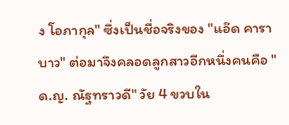ง โอภากุล" ซึ่งเป็นชื่อจริงของ "แอ๊ด คาราบาว" ต่อมาจึงคลอดลูกสาวอีกหนึ่งคนคือ "ด.ญ. ณัฐทราวดี" วัย 4 ขวบใน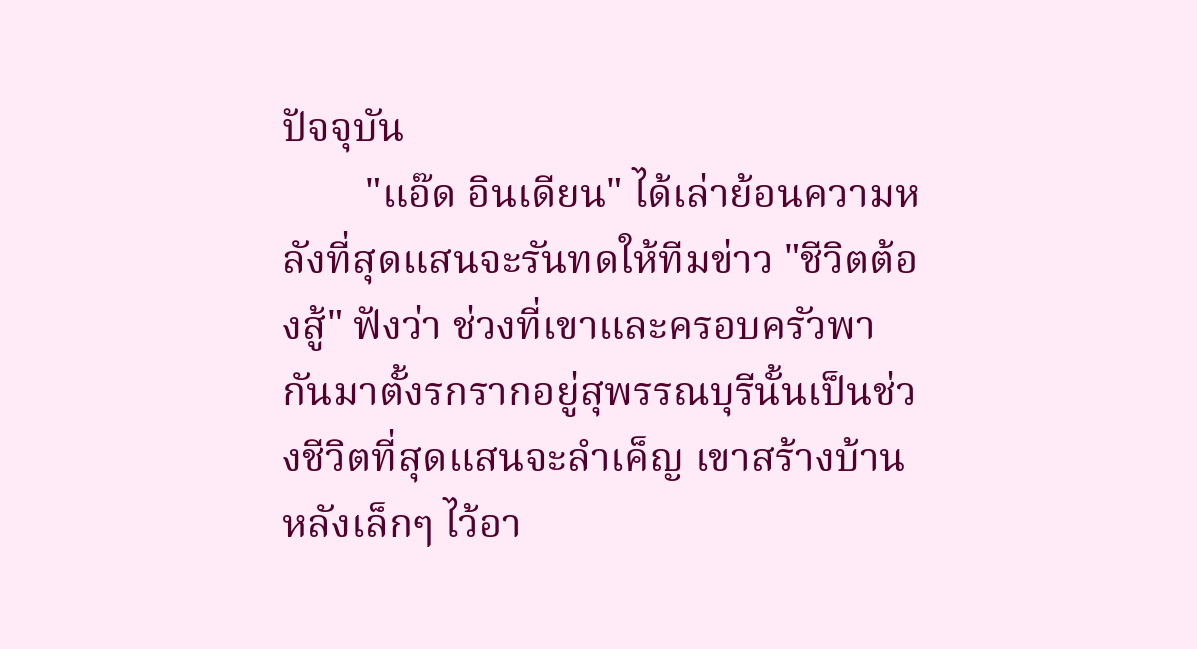ปัจจุบัน
        "แอ๊ด อินเดียน" ได้เล่าย้อนความหลังที่สุดแสนจะรันทดให้ทีมข่าว "ชีวิตต้องสู้" ฟังว่า ช่วงที่เขาและครอบครัวพากันมาตั้งรกรากอยู่สุพรรณบุรีนั้นเป็นช่วงชีวิตที่สุดแสนจะลำเค็ญ เขาสร้างบ้านหลังเล็กๆ ไว้อา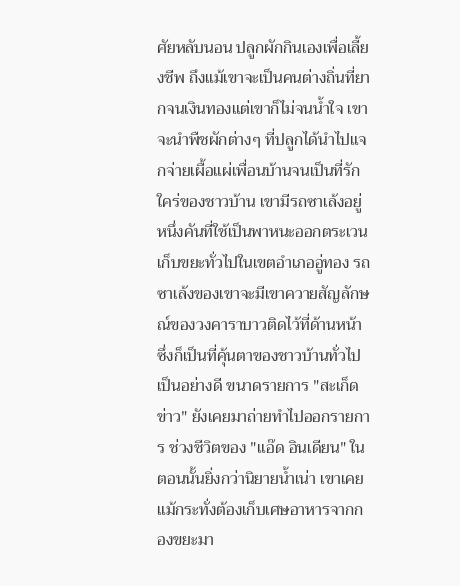ศัยหลับนอน ปลูกผักกินเองเพื่อเลี้ยงชีพ ถึงแม้เขาจะเป็นคนต่างถิ่นที่ยากจนเงินทองแต่เขาก็ไม่จนน้ำใจ เขาจะนำพืชผักต่างๆ ที่ปลูกได้นำไปแจกจ่ายเผื้อแผ่เพื่อนบ้านจนเป็นที่รักใคร่ของชาวบ้าน เขามีรถซาเล้งอยู่หนึ่งคันที่ใช้เป็นพาหนะออกตระเวนเก็บขยะทั่วไปในเขตอำเภออู่ทอง รถซาเล้งของเขาจะมีเขาควายสัญลักษณ์ของวงคาราบาวติดไว้ที่ด้านหน้า ซึ่งก็เป็นที่คุ้นตาของชาวบ้านทั่วไปเป็นอย่างดี ขนาดรายการ "สะเก็ดข่าว" ยังเคยมาถ่ายทำไปออกรายการ ช่วงชีวิตของ "แอ๊ด อินเดียน" ในตอนนั้นยิ่งกว่านิยายน้ำเน่า เขาเคยแม้กระทั่งต้องเก็บเศษอาหารจากกองขยะมา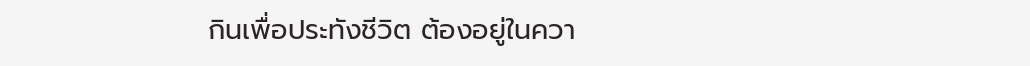กินเพื่อประทังชีวิต ต้องอยู่ในควา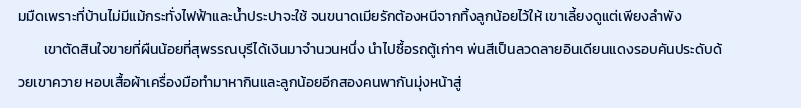มมืดเพราะที่บ้านไม่มีแม้กระทั่งไฟฟ้าและน้ำประปาจะใช้ จนขนาดเมียรักต้องหนีจากทิ้งลูกน้อยไว้ให้ เขาเลี้ยงดูแต่เพียงลำพัง
        เขาตัดสินใจขายที่ผืนน้อยที่สุพรรณบุรีได้เงินมาจำนวนหนึ่ง นำไปซื้อรถตู้เก่าๆ พ่นสีเป็นลวดลายอินเดียนแดงรอบคันประดับด้วยเขาควาย หอบเสื้อผ้าเครื่องมือทำมาหากินและลูกน้อยอีกสองคนพากันมุ่งหน้าสู่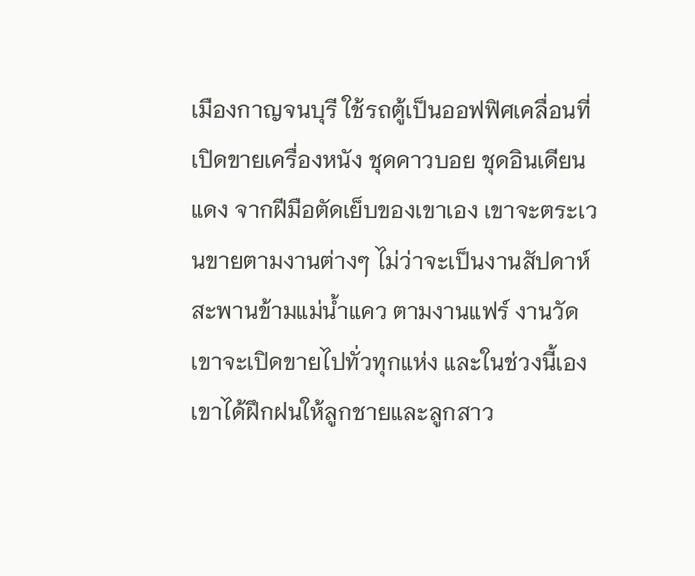เมืองกาญจนบุรี ใช้รถตู้เป็นออฟฟิศเคลื่อนที่เปิดขายเครื่องหนัง ชุดคาวบอย ชุดอินเดียนแดง จากฝีมือตัดเย็บของเขาเอง เขาจะตระเวนขายตามงานต่างๆ ไม่ว่าจะเป็นงานสัปดาห์สะพานข้ามแม่น้ำแคว ตามงานแฟร์ งานวัด เขาจะเปิดขายไปทั่วทุกแห่ง และในช่วงนี้เองเขาได้ฝึกฝนให้ลูกชายและลูกสาว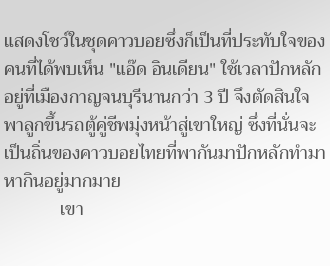แสดงโชว์ในชุดคาวบอยซึ่งก็เป็นที่ประทับใจของคนที่ได้พบเห็น "แอ๊ด อินเดียน" ใช้เวลาปักหลักอยู่ที่เมืองกาญจนบุรีนานกว่า 3 ปี จึงตัดสินใจพาลูกขึ้นรถตู้คู่ชีพมุ่งหน้าสู่เขาใหญ่ ซึ่งที่นั่นจะเป็นถิ่นของคาวบอยไทยที่พากันมาปักหลักทำมาหากินอยู่มากมาย
            เขา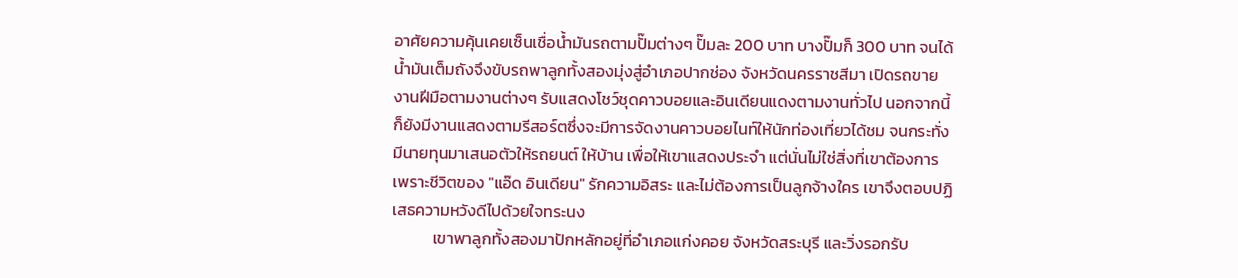อาศัยความคุ้นเคยเซ็นเชื่อน้ำมันรถตามปั๊มต่างๆ ปั๊มละ 200 บาท บางปั๊มก็ 300 บาท จนได้น้ำมันเต็มถังจึงขับรถพาลูกทั้งสองมุ่งสู่อำเภอปากช่อง จังหวัดนครราชสีมา เปิดรถขายงานฝีมือตามงานต่างๆ รับแสดงโชว์ชุดคาวบอยและอินเดียนแดงตามงานทั่วไป นอกจากนี้ก็ยังมีงานแสดงตามรีสอร์ตซึ่งจะมีการจัดงานคาวบอยไนท์ให้นักท่องเที่ยวได้ชม จนกระทั่งมีนายทุนมาเสนอตัวให้รถยนต์ ให้บ้าน เพื่อให้เขาแสดงประจำ แต่นั่นไม่ใช่สิ่งที่เขาต้องการ เพราะชีวิตของ "แอ๊ด อินเดียน" รักความอิสระ และไม่ต้องการเป็นลูกจ้างใคร เขาจึงตอบปฏิเสธความหวังดีไปด้วยใจทระนง
           เขาพาลูกทั้งสองมาปักหลักอยู่ที่อำเภอแก่งคอย จังหวัดสระบุรี และวิ่งรอกรับ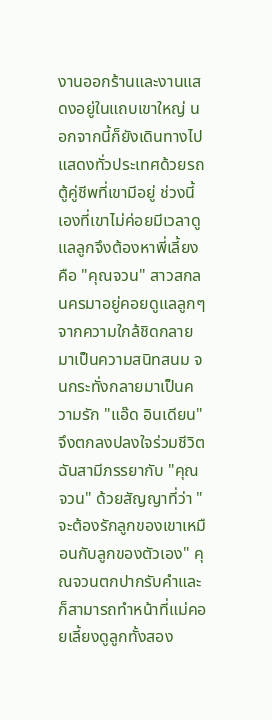งานออกร้านและงานแสดงอยู่ในแถบเขาใหญ่ นอกจากนี้ก็ยังเดินทางไปแสดงทั่วประเทศด้วยรถตู้คู่ชีพที่เขามีอยู่ ช่วงนี้เองที่เขาไม่ค่อยมีเวลาดูแลลูกจึงต้องหาพี่เลี้ยง คือ "คุณจวน" สาวสกลนครมาอยู่คอยดูแลลูกๆ จากความใกล้ชิดกลายมาเป็นความสนิทสนม จนกระทั่งกลายมาเป็นความรัก "แอ๊ด อินเดียน" จึงตกลงปลงใจร่วมชีวิตฉันสามีภรรยากับ "คุณจวน" ด้วยสัญญาที่ว่า "จะต้องรักลูกของเขาเหมือนกับลูกของตัวเอง" คุณจวนตกปากรับคำและก็สามารถทำหน้าที่แม่คอยเลี้ยงดูลูกทั้งสอง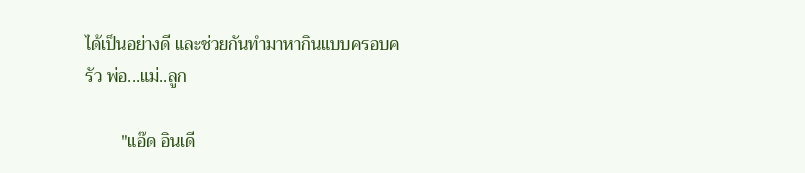ได้เป็นอย่างดี และช่วยกันทำมาหากินแบบครอบครัว พ่อ...แม่..ลูก

        "แอ๊ด อินเดี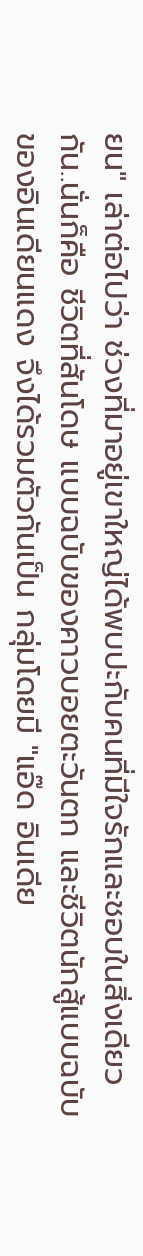ยน" เล่าต่อไปว่า ช่วงที่มาอยู่เขาใหญ่ได้พบปะกับคนที่มีใจรักและชอบในสิ่งเดียวกัน..นั่นก็คือ ชีวิตที่สันโดษ แบบฉบับของคาวบอยตะวันตก และชีวิตนักสู้แบบฉบับของอินเดียนแดง จึงได้รวมตัวกันเป็น กลุ่มโดยมี "แอ๊ด อินเดีย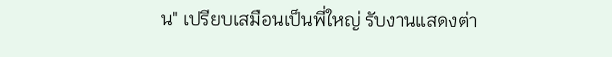น" เปรียบเสมือนเป็นพี่ใหญ่ รับงานแสดงต่า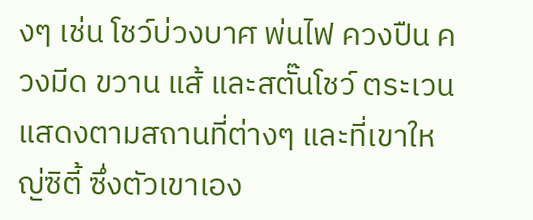งๆ เช่น โชว์บ่วงบาศ พ่นไฟ ควงปืน ควงมีด ขวาน แส้ และสตั๊นโชว์ ตระเวนแสดงตามสถานที่ต่างๆ และที่เขาใหญ่ซิตี้ ซึ่งตัวเขาเอง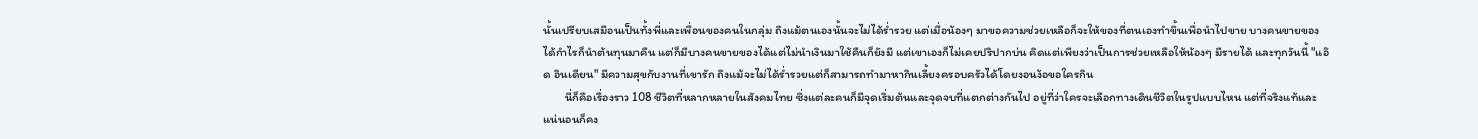นั้นเปรียบเสมือนเป็นทั้งพี่และเพื่อนของคนในกลุ่ม ถึงแม้ตนเองนั้นจะไม่ได้ร่ำรวย แต่เมื่อน้องๆ มาขอความช่วยเหลือก็จะให้ของที่ตนเองทำขึ้นเพื่อนำไปขาย บางคนขายของได้กำไรก็นำต้นทุนมาคืน แต่ก็มีบางคนขายของได้แต่ไม่นำเงินมาใช้คืนก็ยังมี แต่เขาเองก็ไม่เคยปริปากบ่น คิดแต่เพียงว่าเป็นการช่วยเหลือให้น้องๆ มีรายได้ และทุกวันนี้ "แอ๊ด อินเดียน" มีความสุขกับงานที่เขารัก ถึงแม้จะไม่ได้ร่ำรวยแต่ก็สามารถทำมาหากินเลี้ยงครอบครัวได้โดยงอนง้อขอใครกิน
        นี่ก็คือเรื่องราว 108 ชีวิตที่หลากหลายในสังคมไทย ซึ่งแต่ละคนก็มีจุดเริ่มต้นและจุดจบที่แตกต่างกันไป อยู่ที่ว่าใครจะเลือกทางเดินชีวิตในรูปแบบไหน แต่ที่จริงแท้และแน่นอนก็คง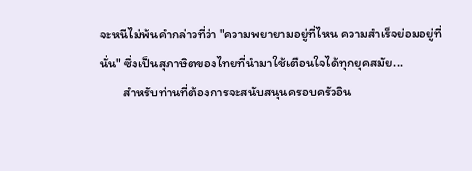จะหนีไม่พ้นคำกล่าวที่ว่า "ความพยายามอยู่ที่ไหน ความสำเร็จย่อมอยู่ที่นั่น" ซึ่งเป็นสุภาษิตของไทยที่นำมาใช้เตือนใจได้ทุกยุคสมัย...
        สำหรับท่านที่ต้องการจะสนับสนุนครอบครัวอิน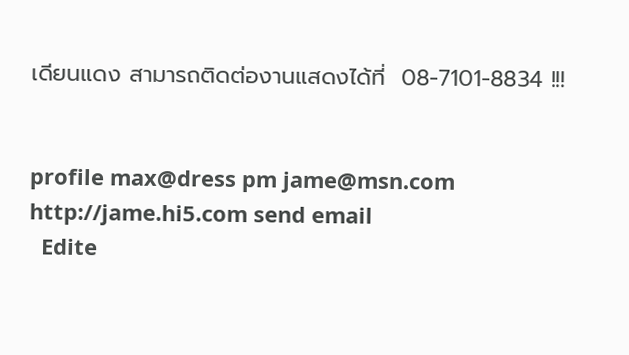เดียนแดง สามารถติดต่องานแสดงได้ที่  08-7101-8834 !!!


profile max@dress pm jame@msn.com http://jame.hi5.com send email
  Edite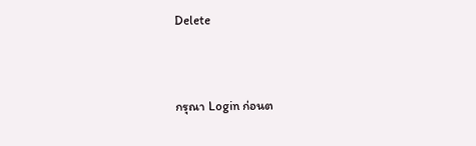Delete




กรุณา Login ก่อนต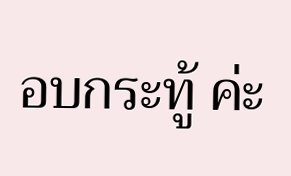อบกระทู้ ค่ะ